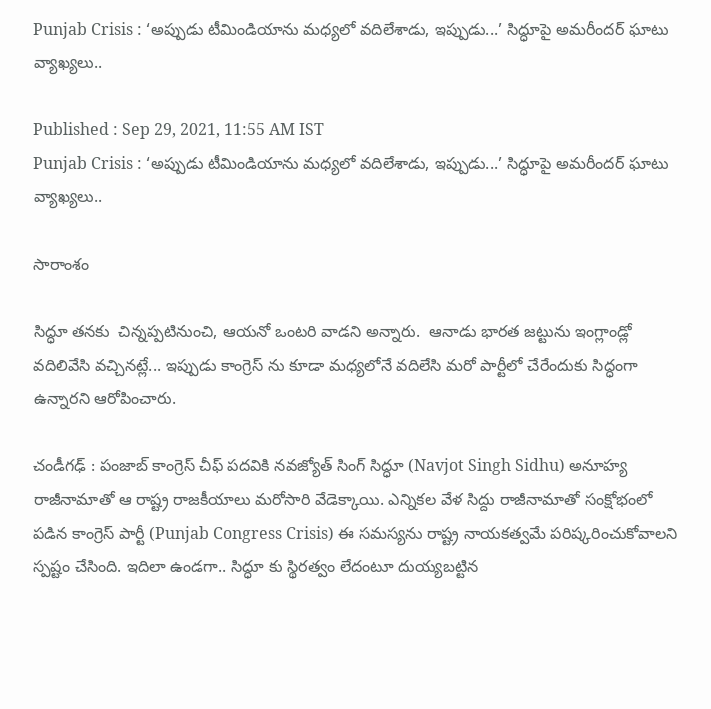Punjab Crisis : ‘అప్పుడు టీమిండియాను మధ్యలో వదిలేశాడు, ఇప్పుడు...’ సిద్ధూపై అమరీందర్ ఘాటు వ్యాఖ్యలు..

Published : Sep 29, 2021, 11:55 AM IST
Punjab Crisis : ‘అప్పుడు టీమిండియాను మధ్యలో వదిలేశాడు, ఇప్పుడు...’ సిద్ధూపై అమరీందర్ ఘాటు వ్యాఖ్యలు..

సారాంశం

సిద్ధూ తనకు  చిన్నప్పటినుంచి, ఆయనో ఒంటరి వాడని అన్నారు.  ఆనాడు భారత జట్టును ఇంగ్లాండ్లో వదిలివేసి వచ్చినట్లే... ఇప్పుడు కాంగ్రెస్ ను కూడా మధ్యలోనే వదిలేసి మరో పార్టీలో చేరేందుకు సిద్ధంగా ఉన్నారని ఆరోపించారు.

చండీగఢ్ : పంజాబ్ కాంగ్రెస్ చీఫ్ పదవికి నవజ్యోత్ సింగ్ సిద్ధూ (Navjot Singh Sidhu) అనూహ్య రాజీనామాతో ఆ రాష్ట్ర రాజకీయాలు మరోసారి వేడెక్కాయి. ఎన్నికల వేళ సిద్దు రాజీనామాతో సంక్షోభంలో పడిన కాంగ్రెస్ పార్టీ (Punjab Congress Crisis) ఈ సమస్యను రాష్ట్ర నాయకత్వమే పరిష్కరించుకోవాలని స్పష్టం చేసింది. ఇదిలా ఉండగా.. సిద్ధూ కు స్థిరత్వం లేదంటూ దుయ్యబట్టిన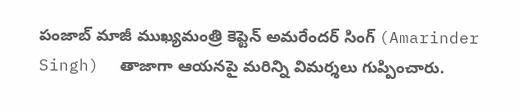పంజాబ్ మాజీ ముఖ్యమంత్రి కెప్టెన్ అమరేందర్ సింగ్ (Amarinder Singh)  తాజాగా ఆయనపై మరిన్ని విమర్శలు గుప్పించారు.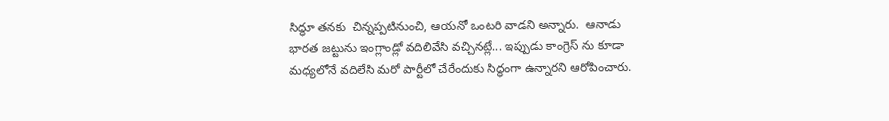సిద్ధూ తనకు  చిన్నప్పటినుంచి, ఆయనో ఒంటరి వాడని అన్నారు.  ఆనాడు భారత జట్టును ఇంగ్లాండ్లో వదిలివేసి వచ్చినట్లే... ఇప్పుడు కాంగ్రెస్ ను కూడా మధ్యలోనే వదిలేసి మరో పార్టీలో చేరేందుకు సిద్ధంగా ఉన్నారని ఆరోపించారు.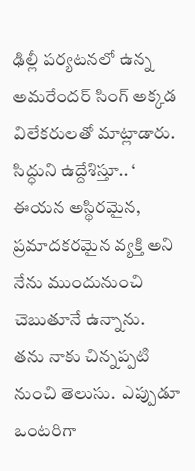ఢిల్లీ పర్యటనలో ఉన్న అమరేందర్ సింగ్ అక్కడ విలేకరులతో మాట్లాడారు. సిద్ధుని ఉద్దేశిస్తూ.. ‘ ఈయన అస్థిరమైన,  ప్రమాదకరమైన వ్యక్తి అని నేను ముందునుంచి చెబుతూనే ఉన్నాను.  తను నాకు చిన్నప్పటి నుంచి తెలుసు.  ఎప్పుడూ ఒంటరిగా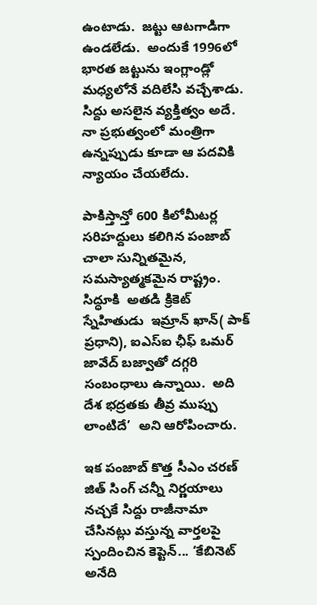ఉంటాడు.  జట్టు ఆటగాడిగా ఉండలేడు.  అందుకే 1996లో భారత జట్టును ఇంగ్లాండ్లో మధ్యలోనే వదిలేసి వచ్చేశాడు. సిద్దు అసలైన వ్యక్తిత్వం అదే.  నా ప్రభుత్వంలో మంత్రిగా ఉన్నప్పుడు కూడా ఆ పదవికి న్యాయం చేయలేదు.

పాకిస్తాన్తో 600 కిలోమీటర్ల సరిహద్దులు కలిగిన పంజాబ్  చాలా సున్నితమైన,  సమస్యాత్మకమైన రాష్ట్రం. సిద్ధూకి  అతడి క్రికెట్  స్నేహితుడు  ఇమ్రాన్ ఖాన్( పాక్ ప్రధాని), ఐఎస్ఐ ఛీఫ్ ఒమర్ జావేద్ బజ్వాతో దగ్గరి సంబంధాలు ఉన్నాయి.  అది దేశ భద్రతకు తీవ్ర ముప్పు లాంటిదే’  అని ఆరోపించారు.

ఇక పంజాబ్ కొత్త సీఎం చరణ్ జిత్ సింగ్ చన్నీ నిర్ణయాలు నచ్చకే సిద్దు రాజీనామా చేసినట్లు వస్తున్న వార్తలపై స్పందించిన కెప్టెన్... ‘కేబినెట్ అనేది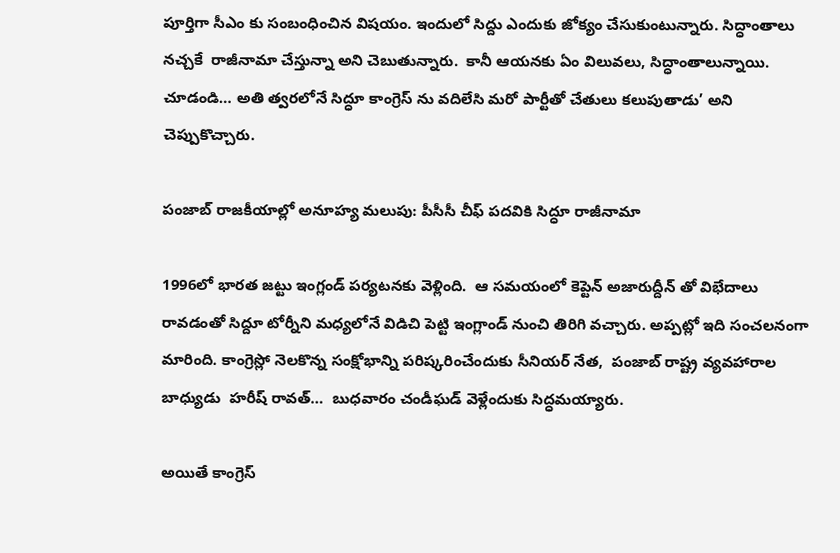పూర్తిగా సీఎం కు సంబంధించిన విషయం. ఇందులో సిద్దు ఎందుకు జోక్యం చేసుకుంటున్నారు. సిద్ధాంతాలు  నచ్చకే  రాజీనామా చేస్తున్నా అని చెబుతున్నారు.  కానీ ఆయనకు ఏం విలువలు, సిద్ధాంతాలున్నాయి. చూడండి… అతి త్వరలోనే సిద్ధూ కాంగ్రెస్ ను వదిలేసి మరో పార్టీతో చేతులు కలుపుతాడు’ అని చెప్పుకొచ్చారు.

పంజాబ్ రాజకీయాల్లో అనూహ్య మలుపు: పీసీసీ చీఫ్ పదవికి సిద్ధూ రాజీనామా

1996లో భారత జట్టు ఇంగ్లండ్ పర్యటనకు వెళ్లింది.  ఆ సమయంలో కెప్టెన్ అజారుద్దీన్ తో విభేదాలు రావడంతో సిద్దూ టోర్నీని మధ్యలోనే విడిచి పెట్టి ఇంగ్లాండ్ నుంచి తిరిగి వచ్చారు. అప్పట్లో ఇది సంచలనంగా మారింది. కాంగ్రెస్లో నెలకొన్న సంక్షోభాన్ని పరిష్కరించేందుకు సీనియర్ నేత,  పంజాబ్ రాష్ట్ర వ్యవహారాల బాధ్యుడు  హరీష్ రావత్…  బుధవారం చండీఘడ్ వెళ్లేందుకు సిద్ధమయ్యారు.

అయితే కాంగ్రెస్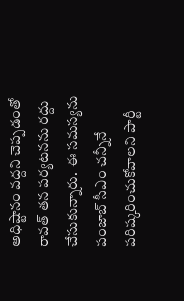అధిష్టానం వద్దని చెప్పడంతో రావత్ తన పర్యటనను రద్దు చేసుకున్నారు.  ఈ సమస్యను పంజాబ్ సీఎం చన్నీనే పరిష్కరించుకోవాలని పార్టీ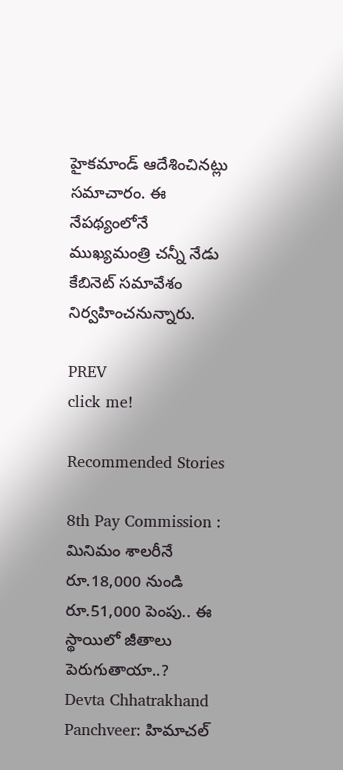హైకమాండ్ ఆదేశించినట్లు సమాచారం. ఈ నేపథ్యంలోనే ముఖ్యమంత్రి చన్నీ నేడు కేబినెట్ సమావేశం నిర్వహించనున్నారు.

PREV
click me!

Recommended Stories

8th Pay Commission : మినిమం శాలరీనే రూ.18,000 నుండి రూ.51,000 పెంపు.. ఈ స్థాయిలో జీతాలు పెరుగుతాయా..?
Devta Chhatrakhand Panchveer: హిమాచల్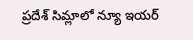ప్రదేశ్ సిమ్లాలో న్యూ ఇయర్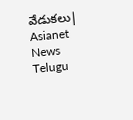వేడుకలు| Asianet News Telugu